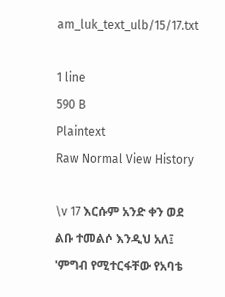am_luk_text_ulb/15/17.txt

1 line
590 B
Plaintext
Raw Normal View History

\v 17 እርሱም አንድ ቀን ወደ ልቡ ተመልሶ እንዲህ አለ፤ 'ምግብ የሚተርፋቸው የአባቴ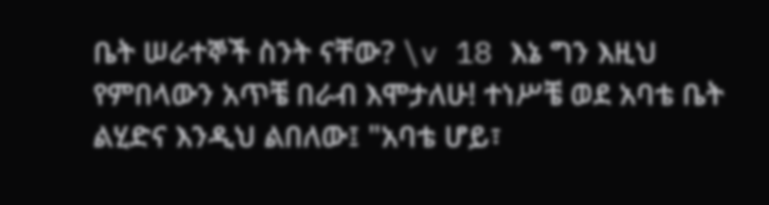ቤት ሠራተኞች ስንት ናቸው? \v 18 እኔ ግን እዚህ የምበላውን አጥቼ በራብ እሞታለሁ! ተነሥቼ ወደ አባቴ ቤት ልሂድና እንዲህ ልበለው፤ "አባቴ ሆይ፣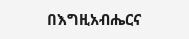በእግዚአብሔርና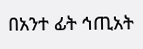በአንተ ፊት ኅጢአት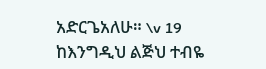አድርጌአለሁ። \v 19 ከእንግዲህ ልጅህ ተብዬ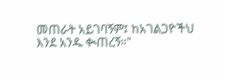መጠራት አይገባኝም፤ ከአገልጋዮችህ እንደ አንዱ ቊጠረኝ።"